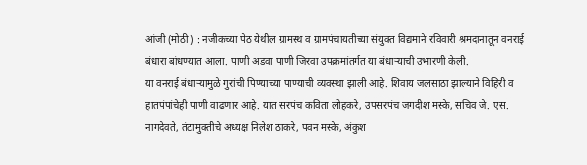आंजी (मोठी) : नजीकच्या पेठ येथील ग्रामस्थ व ग्रामपंचायतीच्या संयुक्त विद्यमाने रविवारी श्रमदानातून वनराई बंधारा बांधण्यात आला. पाणी अडवा पाणी जिरवा उपक्रमांतर्गत या बंधाऱ्याची उभारणी केली.
या वनराई बंधाऱ्यामुळे गुरांची पिण्याच्या पाण्याची व्यवस्था झाली आहे. शिवाय जलसाठा झाल्याने विहिरी व हातपंपांचेही पाणी वाढणार आहे. यात सरपंच कविता लोहकरे, उपसरपंच जगदीश मस्के, सचिव जे. एस. नागदेवते, तंटामुक्तीचे अध्यक्ष निलेश ठाकरे, पवन मस्के, अंकुश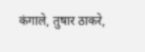कंगाले, तुषार ठाकरे,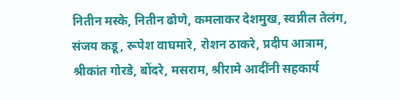नितीन मस्के, नितीन ढोणे, कमलाकर देशमुख, स्वप्नील तेलंग, संजय कडू, रूपेश वाघमारे, रोशन ठाकरे, प्रदीप आत्राम, श्रीकांत गोरडे, बोंदरे, मसराम, श्रीरामे आदींनी सहकार्य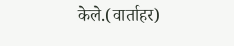केले.(वार्ताहर)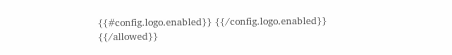{{#config.logo.enabled}} {{/config.logo.enabled}}
{{/allowed}}